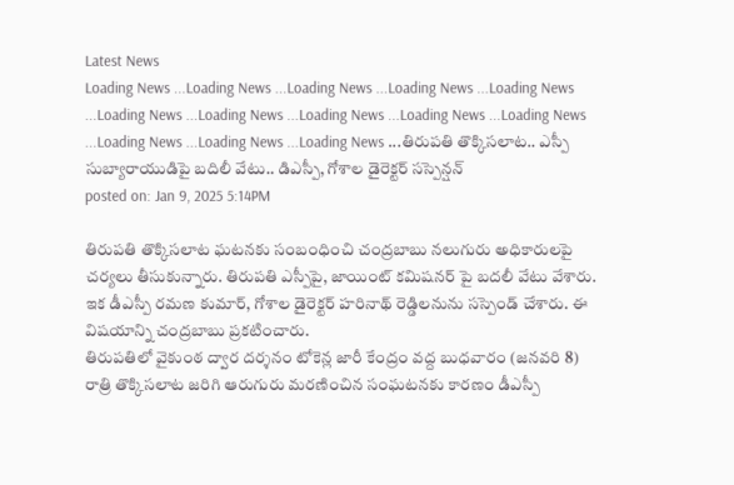Latest News
Loading News ...Loading News ...Loading News ...Loading News ...Loading News ...Loading News ...Loading News ...Loading News ...Loading News ...Loading News ...Loading News ...Loading News ...Loading News ...తిరుపతి తొక్కిసలాట.. ఎస్పీ సుబ్యారాయుడిపై బదిలీ వేటు.. డిఎస్పీ, గోశాల డైరెక్టర్ సస్పెన్షన్
posted on: Jan 9, 2025 5:14PM

తిరుపతి తొక్కిసలాట ఘటనకు సంబంధించి చంద్రబాబు నలుగురు అధికారులపై చర్యలు తీసుకున్నారు. తిరుపతి ఎస్పీపై, జాయింట్ కమిషనర్ పై బదలీ వేటు వేశారు. ఇక డీఎస్పీ రమణ కుమార్, గోశాల డైరెక్టర్ హరినాథ్ రెడ్డిలనును సస్పెండ్ చేశారు. ఈ విషయాన్ని చంద్రబాబు ప్రకటించారు.
తిరుపతిలో వైకుంఠ ద్వార దర్శనం టోకెన్ల జారీ కేంద్రం వద్ద బుధవారం (జనవరి 8) రాత్రి తొక్కిసలాట జరిగి ఆరుగురు మరణించిన సంఘటనకు కారణం డీఎస్పీ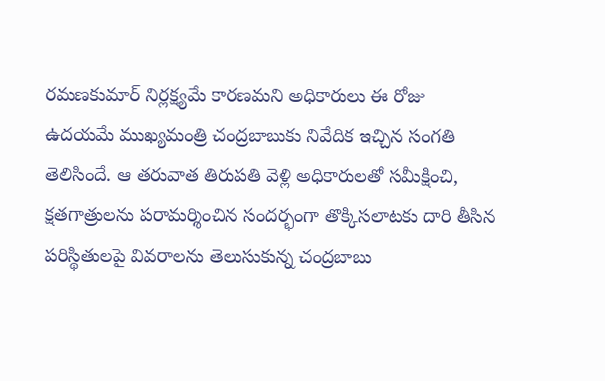రమణకుమార్ నిర్లక్ష్యమే కారణమని అధికారులు ఈ రోజు ఉదయమే ముఖ్యమంత్రి చంద్రబాబుకు నివేదిక ఇచ్చిన సంగతి తెలిసిందే. ఆ తరువాత తిరుపతి వెళ్లి అధికారులతో సమీక్షించి, క్షతగాత్రులను పరామర్శించిన సందర్భంగా తొక్కిసలాటకు దారి తీసిన పరిస్థితులపై వివరాలను తెలుసుకున్న చంద్రబాబు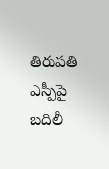తిరుపతి ఎస్పీపై బదిలీ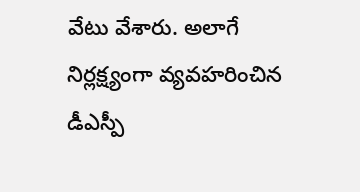వేటు వేశారు. అలాగే నిర్లక్ష్యంగా వ్యవహరించిన డీఎస్పీ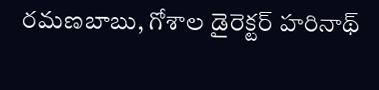రమణబాబు, గోశాల డైరెక్టర్ హరినాథ్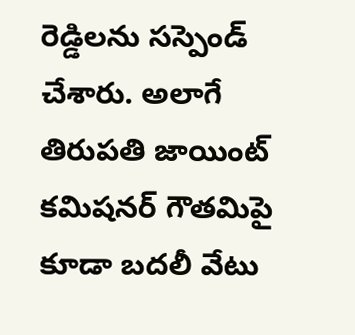రెడ్డిలను సస్పెండ్ చేశారు. అలాగే తిరుపతి జాయింట్ కమిషనర్ గౌతమిపై కూడా బదలీ వేటు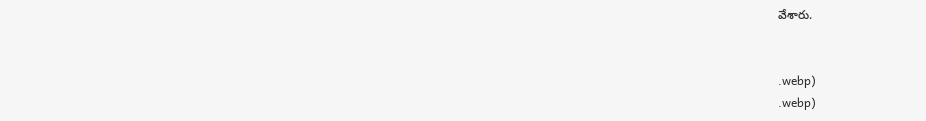వేశారు.


.webp)
.webp)